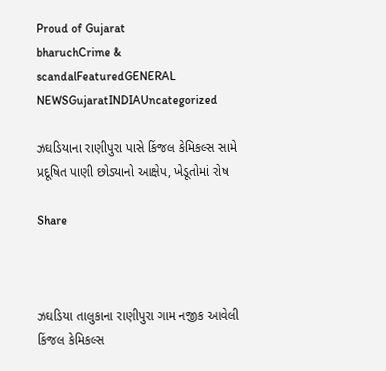Proud of Gujarat
bharuchCrime & scandalFeaturedGENERAL NEWSGujaratINDIAUncategorized

ઝઘડિયાના રાણીપુરા પાસે કિંજલ કેમિકલ્સ સામે પ્રદૂષિત પાણી છોડ્યાનો આક્ષેપ, ખેડૂતોમાં રોષ

Share



ઝઘડિયા તાલુકાના રાણીપુરા ગામ નજીક આવેલી કિંજલ કેમિકલ્સ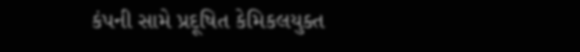કંપની સામે પ્રદૂષિત કેમિકલયુક્ત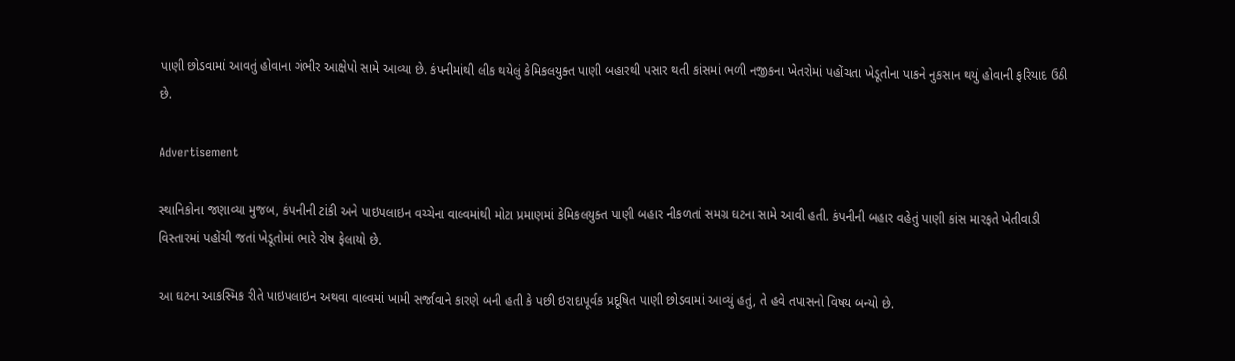પાણી છોડવામાં આવતું હોવાના ગંભીર આક્ષેપો સામે આવ્યા છે. કંપનીમાંથી લીક થયેલું કેમિકલયુક્ત પાણી બહારથી પસાર થતી કાંસમાં ભળી નજીકના ખેતરોમાં પહોંચતા ખેડૂતોના પાકને નુકસાન થયું હોવાની ફરિયાદ ઉઠી છે.

Advertisement

સ્થાનિકોના જણાવ્યા મુજબ, કંપનીની ટાંકી અને પાઇપલાઇન વચ્ચેના વાલ્વમાંથી મોટા પ્રમાણમાં કેમિકલયુક્ત પાણી બહાર નીકળતાં સમગ્ર ઘટના સામે આવી હતી. કંપનીની બહાર વહેતું પાણી કાંસ મારફતે ખેતીવાડી વિસ્તારમાં પહોંચી જતાં ખેડૂતોમાં ભારે રોષ ફેલાયો છે.

આ ઘટના આકસ્મિક રીતે પાઇપલાઇન અથવા વાલ્વમાં ખામી સર્જાવાને કારણે બની હતી કે પછી ઇરાદાપૂર્વક પ્રદૂષિત પાણી છોડવામાં આવ્યું હતું, તે હવે તપાસનો વિષય બન્યો છે.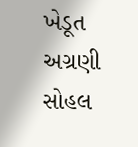ખેડૂત અગ્રણી સોહલ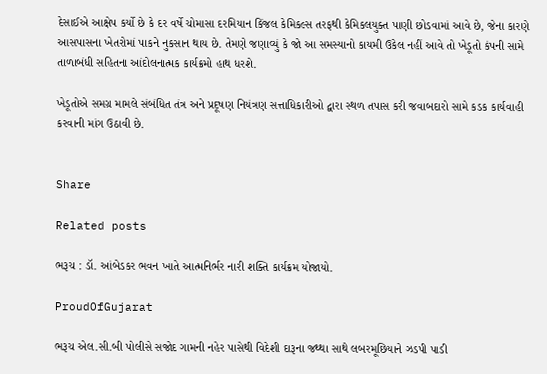દેસાઈએ આક્ષેપ કર્યો છે કે દર વર્ષે ચોમાસા દરમિયાન કિંજલ કેમિકલ્સ તરફથી કેમિકલયુક્ત પાણી છોડવામાં આવે છે, જેના કારણે આસપાસના ખેતરોમાં પાકને નુકસાન થાય છે. તેમણે જણાવ્યું કે જો આ સમસ્યાનો કાયમી ઉકેલ નહીં આવે તો ખેડૂતો કંપની સામે તાળાબંધી સહિતના આંદોલનાત્મક કાર્યક્રમો હાથ ધરશે.

ખેડૂતોએ સમગ્ર મામલે સંબંધિત તંત્ર અને પ્રદૂષણ નિયંત્રણ સત્તાધિકારીઓ દ્વારા સ્થળ તપાસ કરી જવાબદારો સામે કડક કાર્યવાહી કરવાની માંગ ઉઠાવી છે.


Share

Related posts

ભરૂચ : ડૉ. આંબેડકર ભવન ખાતે આત્મનિર્ભર નારી શક્તિ કાર્યક્રમ યોજાયો.

ProudOfGujarat

ભરૂચ એલ.સી.બી પોલીસે સજોદ ગામની નહેર પાસેથી વિદેશી દારૂના જથ્થા સાથે લબરમૂછિયાને ઝડપી પાડી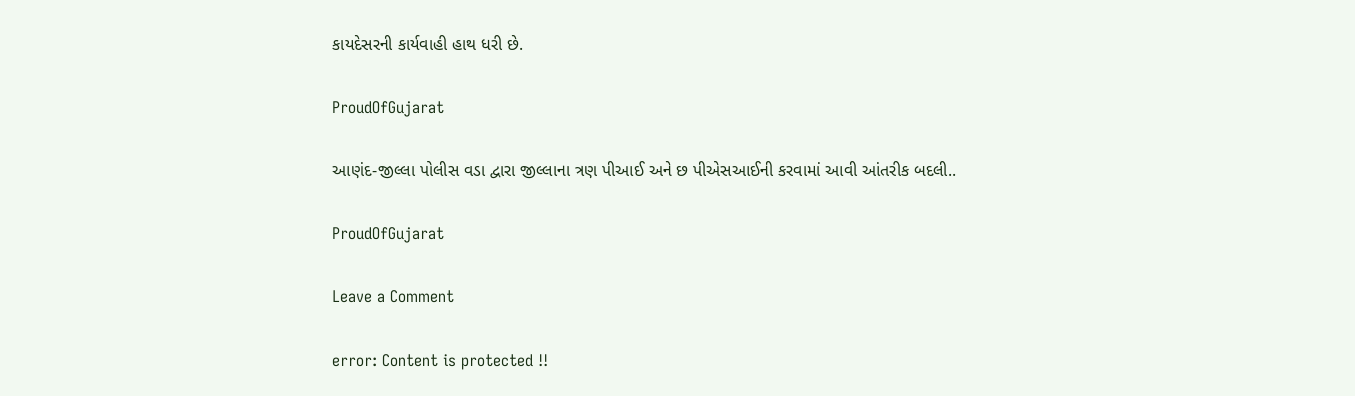કાયદેસરની કાર્યવાહી હાથ ધરી છે.

ProudOfGujarat

આણંદ-જીલ્લા પોલીસ વડા દ્વારા જીલ્લાના ત્રણ પીઆઈ અને છ પીએસઆઈની કરવામાં આવી આંતરીક બદલી..

ProudOfGujarat

Leave a Comment

error: Content is protected !!